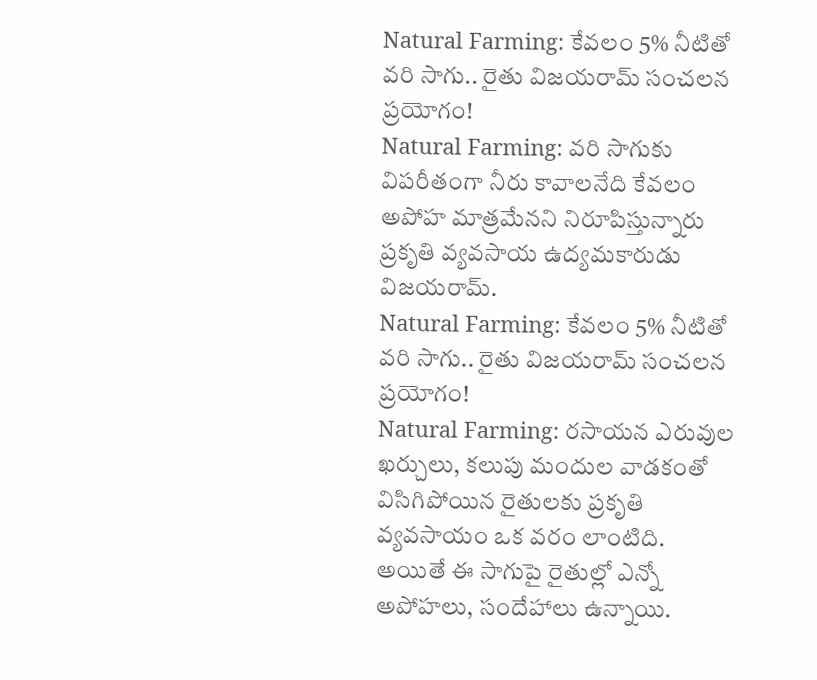Natural Farming: కేవలం 5% నీటితో వరి సాగు.. రైతు విజయరామ్ సంచలన ప్రయోగం!
Natural Farming: వరి సాగుకు విపరీతంగా నీరు కావాలనేది కేవలం అపోహ మాత్రమేనని నిరూపిస్తున్నారు ప్రకృతి వ్యవసాయ ఉద్యమకారుడు విజయరామ్.
Natural Farming: కేవలం 5% నీటితో వరి సాగు.. రైతు విజయరామ్ సంచలన ప్రయోగం!
Natural Farming: రసాయన ఎరువుల ఖర్చులు, కలుపు మందుల వాడకంతో విసిగిపోయిన రైతులకు ప్రకృతి వ్యవసాయం ఒక వరం లాంటిది. అయితే ఈ సాగుపై రైతుల్లో ఎన్నో అపోహలు, సందేహాలు ఉన్నాయి.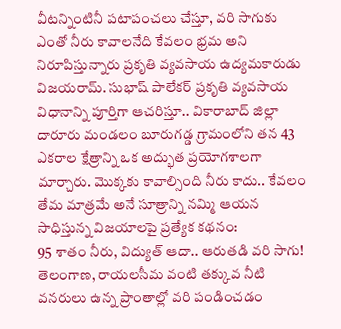వీటన్నింటినీ పటాపంచలు చేస్తూ, వరి సాగుకు ఎంతో నీరు కావాలనేది కేవలం భ్రమ అని నిరూపిస్తున్నారు ప్రకృతి వ్యవసాయ ఉద్యమకారుడు విజయరామ్. సుభాష్ పాలేకర్ ప్రకృతి వ్యవసాయ విధానాన్ని పూర్తిగా ఆచరిస్తూ.. వికారాబాద్ జిల్లా దారూరు మండలం బూరుగడ్డ గ్రామంలోని తన 43 ఎకరాల క్షేత్రాన్ని ఒక అద్భుత ప్రయోగశాలగా మార్చారు. మొక్కకు కావాల్సింది నీరు కాదు.. కేవలం తేమ మాత్రమే అనే సూత్రాన్ని నమ్మి ఆయన సాధిస్తున్న విజయాలపై ప్రత్యేక కథనం:
95 శాతం నీరు, విద్యుత్ ఆదా.. ఆరుతడి వరి సాగు!
తెలంగాణ, రాయలసీమ వంటి తక్కువ నీటి వనరులు ఉన్న ప్రాంతాల్లో వరి పండించడం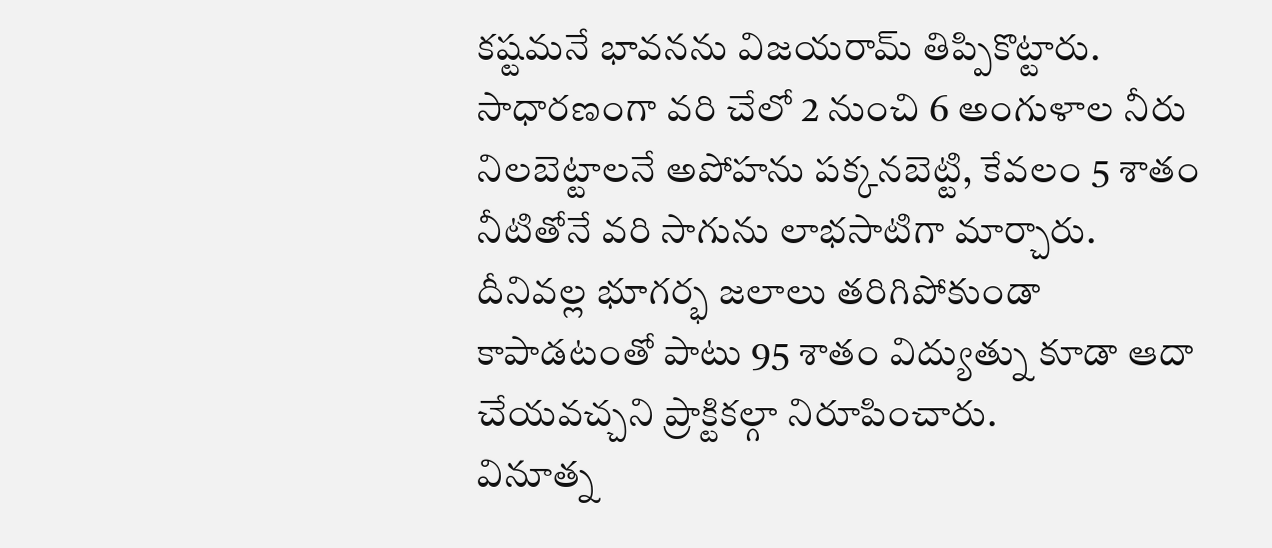కష్టమనే భావనను విజయరామ్ తిప్పికొట్టారు. సాధారణంగా వరి చేలో 2 నుంచి 6 అంగుళాల నీరు నిలబెట్టాలనే అపోహను పక్కనబెట్టి, కేవలం 5 శాతం నీటితోనే వరి సాగును లాభసాటిగా మార్చారు. దీనివల్ల భూగర్భ జలాలు తరిగిపోకుండా కాపాడటంతో పాటు 95 శాతం విద్యుత్ను కూడా ఆదా చేయవచ్చని ప్రాక్టికల్గా నిరూపించారు.
వినూత్న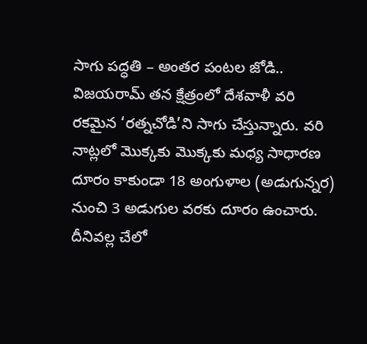సాగు పద్ధతి – అంతర పంటల జోడి..
విజయరామ్ తన క్షేత్రంలో దేశవాళీ వరి రకమైన ‘రత్నచోడి’ని సాగు చేస్తున్నారు. వరి నాట్లలో మొక్కకు మొక్కకు మధ్య సాధారణ దూరం కాకుండా 18 అంగుళాల (అడుగున్నర) నుంచి 3 అడుగుల వరకు దూరం ఉంచారు. దీనివల్ల చేలో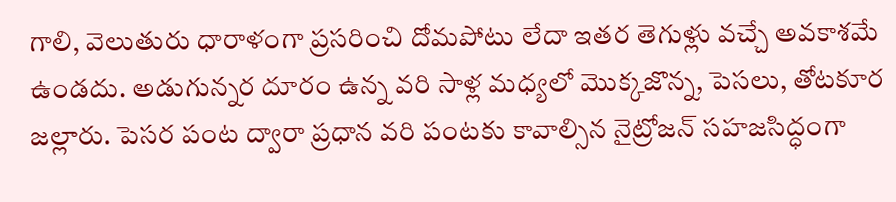గాలి, వెలుతురు ధారాళంగా ప్రసరించి దోమపోటు లేదా ఇతర తెగుళ్లు వచ్చే అవకాశమే ఉండదు. అడుగున్నర దూరం ఉన్న వరి సాళ్ల మధ్యలో మొక్కజొన్న, పెసలు, తోటకూర జల్లారు. పెసర పంట ద్వారా ప్రధాన వరి పంటకు కావాల్సిన నైట్రోజన్ సహజసిద్ధంగా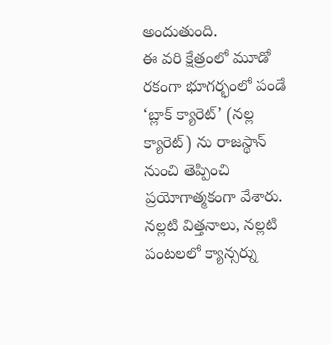అందుతుంది.
ఈ వరి క్షేత్రంలో మూడో రకంగా భూగర్భంలో పండే ‘బ్లాక్ క్యారెట్’ (నల్ల క్యారెట్) ను రాజస్థాన్ నుంచి తెప్పించి ప్రయోగాత్మకంగా వేశారు. నల్లటి విత్తనాలు, నల్లటి పంటలలో క్యాన్సర్ను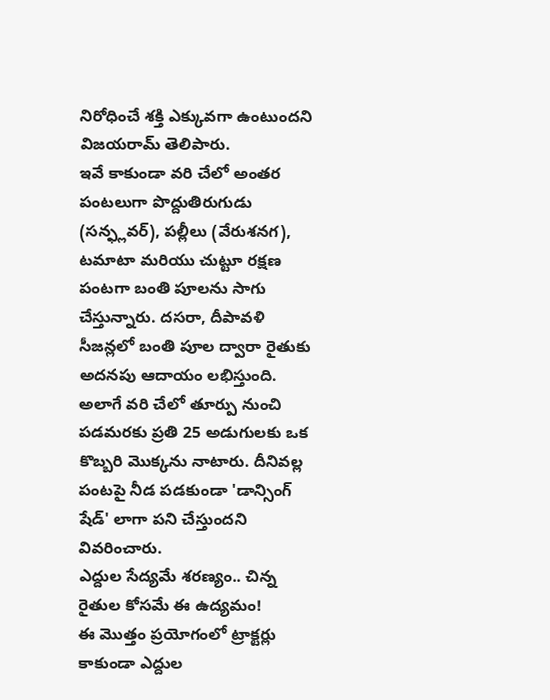నిరోధించే శక్తి ఎక్కువగా ఉంటుందని విజయరామ్ తెలిపారు.
ఇవే కాకుండా వరి చేలో అంతర పంటలుగా పొద్దుతిరుగుడు (సన్ఫ్లవర్), పల్లీలు (వేరుశనగ), టమాటా మరియు చుట్టూ రక్షణ పంటగా బంతి పూలను సాగు చేస్తున్నారు. దసరా, దీపావళి సీజన్లలో బంతి పూల ద్వారా రైతుకు అదనపు ఆదాయం లభిస్తుంది. అలాగే వరి చేలో తూర్పు నుంచి పడమరకు ప్రతి 25 అడుగులకు ఒక కొబ్బరి మొక్కను నాటారు. దీనివల్ల పంటపై నీడ పడకుండా 'డాన్సింగ్ షేడ్' లాగా పని చేస్తుందని వివరించారు.
ఎద్దుల సేద్యమే శరణ్యం.. చిన్న రైతుల కోసమే ఈ ఉద్యమం!
ఈ మొత్తం ప్రయోగంలో ట్రాక్టర్లు కాకుండా ఎద్దుల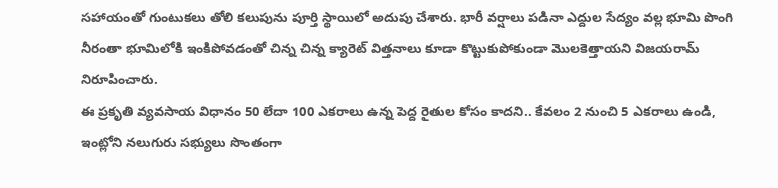సహాయంతో గుంటుకలు తోలి కలుపును పూర్తి స్థాయిలో అదుపు చేశారు. భారీ వర్షాలు పడినా ఎద్దుల సేద్యం వల్ల భూమి పొంగి నీరంతా భూమిలోకి ఇంకిపోవడంతో చిన్న చిన్న క్యారెట్ విత్తనాలు కూడా కొట్టుకుపోకుండా మొలకెత్తాయని విజయరామ్ నిరూపించారు.
ఈ ప్రకృతి వ్యవసాయ విధానం 50 లేదా 100 ఎకరాలు ఉన్న పెద్ద రైతుల కోసం కాదని.. కేవలం 2 నుంచి 5 ఎకరాలు ఉండి, ఇంట్లోని నలుగురు సభ్యులు సొంతంగా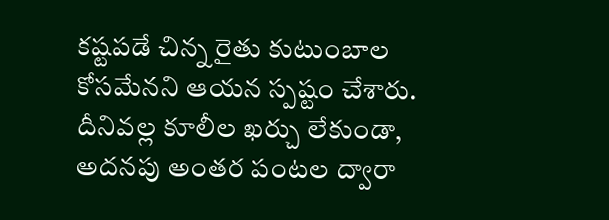కష్టపడే చిన్న రైతు కుటుంబాల కోసమేనని ఆయన స్పష్టం చేశారు. దీనివల్ల కూలీల ఖర్చు లేకుండా, అదనపు అంతర పంటల ద్వారా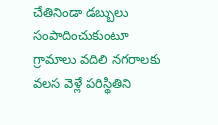చేతినిండా డబ్బులు సంపాదించుకుంటూ గ్రామాలు వదిలి నగరాలకు వలస వెళ్లే పరిస్థితిని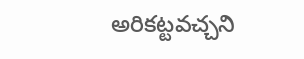అరికట్టవచ్చని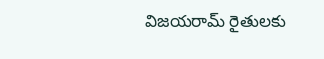విజయరామ్ రైతులకు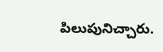పిలుపునిచ్చారు.